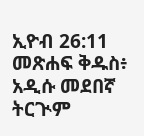ኢዮብ 26:11 መጽሐፍ ቅዱስ፥ አዲሱ መደበኛ ትርጒም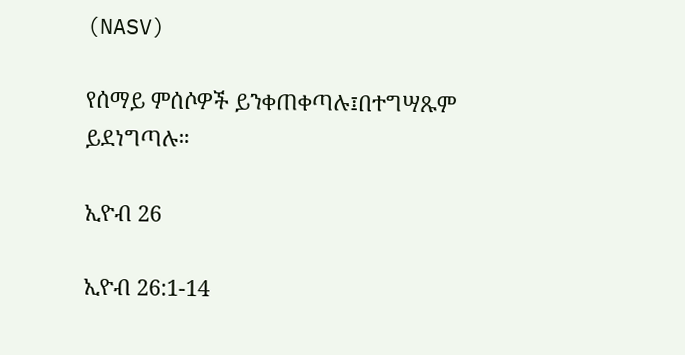(NASV)

የሰማይ ምሰሶዎች ይንቀጠቀጣሉ፤በተግሣጹም ይደነግጣሉ።

ኢዮብ 26

ኢዮብ 26:1-14